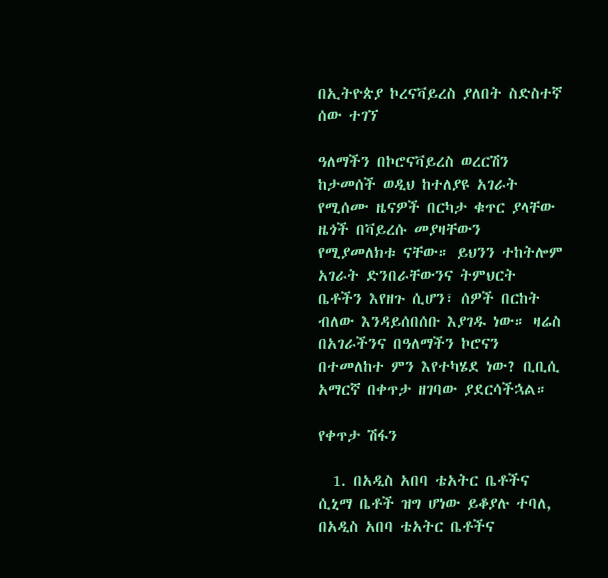በኢትዮጵያ ኮረናቫይረስ ያለበት ስድስተኛ ሰው ተገኘ

ዓለማችን በኮሮናቫይረስ ወረርሽን ከታመሰች ወዲህ ከተለያዩ አገራት የሚሰሙ ዜናዎች በርካታ ቁጥር ያላቸው ዜጎች በቫይረሱ መያዛቸውን የሚያመለክቱ ናቸው። ይህንን ተከትሎም አገራት ድንበራቸውንና ትምህርት ቤቶችን እየዘጉ ሲሆን፣ ሰዎች በርከት ብለው እንዳይሰበሰቡ እያገዱ ነው። ዛሬስ በአገራችንና በዓለማችን ኮሮናን በተመለከተ ምን እየተካሄደ ነው? ቢቢሲ አማርኛ በቀጥታ ዘገባው ያደርሳችኋል።

የቀጥታ ሽፋን

  1. በአዲስ አበባ ቴአትር ቤቶችና ሲኒማ ቤቶች ዝግ ሆነው ይቆያሉ ተባለ, በአዲስ አበባ ቴአትር ቤቶችና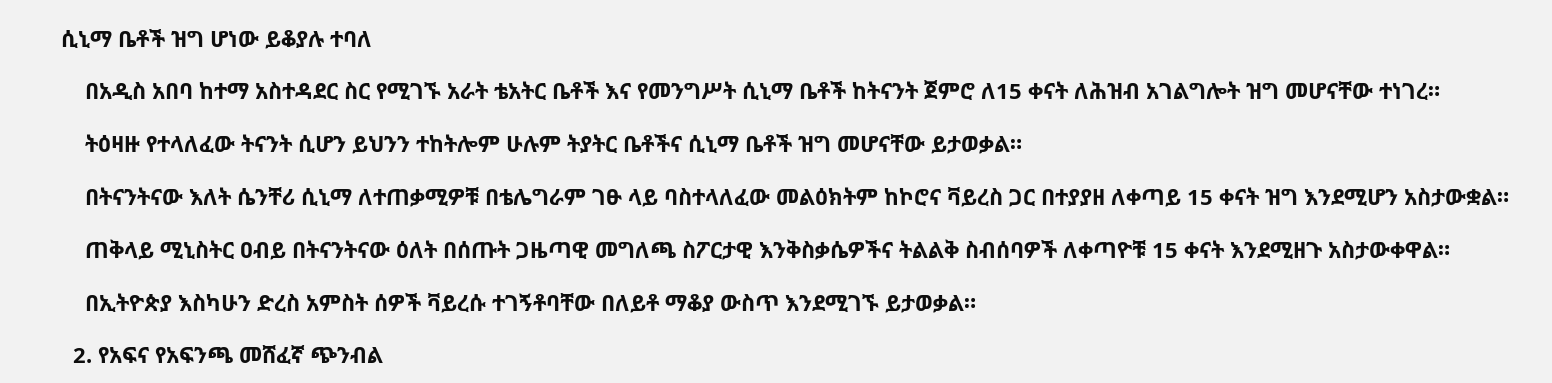ሲኒማ ቤቶች ዝግ ሆነው ይቆያሉ ተባለ

    በአዲስ አበባ ከተማ አስተዳደር ስር የሚገኙ አራት ቴአትር ቤቶች እና የመንግሥት ሲኒማ ቤቶች ከትናንት ጀምሮ ለ15 ቀናት ለሕዝብ አገልግሎት ዝግ መሆናቸው ተነገረ።

    ትዕዛዙ የተላለፈው ትናንት ሲሆን ይህንን ተከትሎም ሁሉም ትያትር ቤቶችና ሲኒማ ቤቶች ዝግ መሆናቸው ይታወቃል።

    በትናንትናው እለት ሴንቸሪ ሲኒማ ለተጠቃሚዎቹ በቴሌግራም ገፁ ላይ ባስተላለፈው መልዕክትም ከኮሮና ቫይረስ ጋር በተያያዘ ለቀጣይ 15 ቀናት ዝግ እንደሚሆን አስታውቋል።

    ጠቅላይ ሚኒስትር ዐብይ በትናንትናው ዕለት በሰጡት ጋዜጣዊ መግለጫ ስፖርታዊ እንቅስቃሴዎችና ትልልቅ ስብሰባዎች ለቀጣዮቹ 15 ቀናት እንደሚዘጉ አስታውቀዋል።

    በኢትዮጵያ እስካሁን ድረስ አምስት ሰዎች ቫይረሱ ተገኝቶባቸው በለይቶ ማቆያ ውስጥ እንደሚገኙ ይታወቃል።

  2. የአፍና የአፍንጫ መሸፈኛ ጭንብል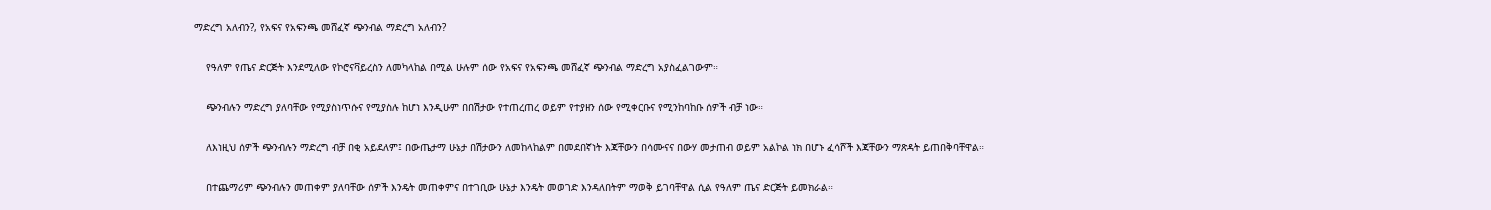ማድረግ አለብን?, የአፍና የአፍንጫ መሸፈኛ ጭንብል ማድረግ አለብን?

    የዓለም የጤና ድርጅት እንደሚለው የኮሮናቫይረስን ለመካላከል በሚል ሁሉም ሰው የአፍና የአፍንጫ መሸፈኛ ጭንብል ማድረግ አያስፈልገውም።

    ጭንብሉን ማድረግ ያለባቸው የሚያስነጥሱና የሚያስሉ ከሆነ እንዲሁም በበሽታው የተጠረጠረ ወይም የተያዘን ሰው የሚቀርቡና የሚንከባከቡ ሰዎች ብቻ ነው።

    ለእነዚህ ሰዎች ጭንብሉን ማድረግ ብቻ በቂ አይደለም፤ በውጤታማ ሁኔታ በሽታውን ለመከላከልም በመደበኛነት እጃቸውን በሳሙናና በውሃ መታጠብ ወይም አልኮል ነክ በሆኑ ፈሳሾች እጃቸውን ማጽዳት ይጠበቅባቸዋል።

    በተጨማሪም ጭንብሉን መጠቀም ያለባቸው ሰዎች እንዴት መጠቀምና በተገቢው ሁኔታ እንዴት መወገድ እንዳለበትም ማወቅ ይገባቸዋል ሲል የዓለም ጤና ድርጅት ይመክራል።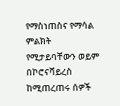የማስነጠስና የማሳል ምልክት የሚታይባቸውን ወይም በኮሮናቫይረስ ከሚጠረጠሩ ሰዎች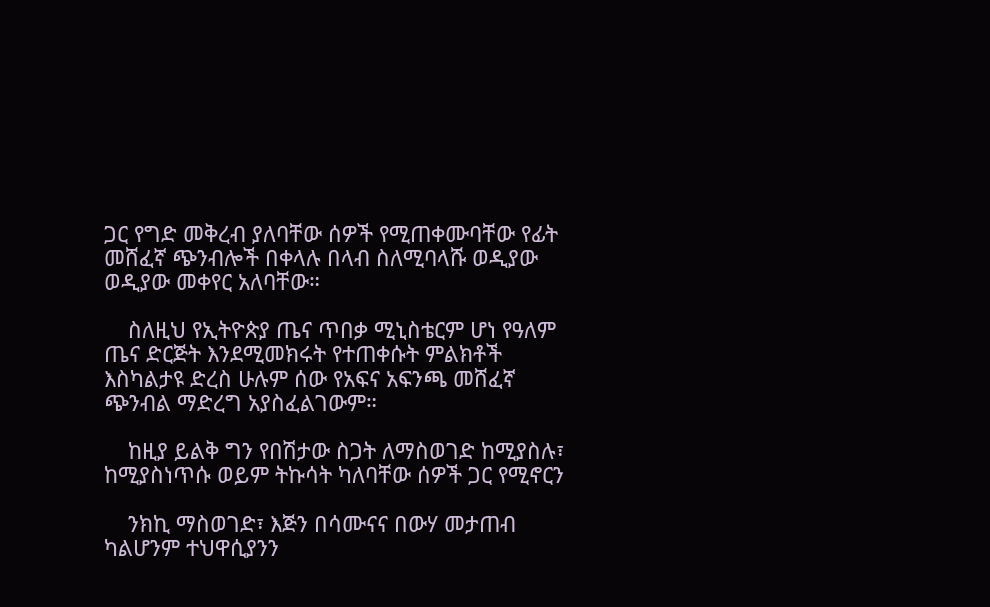ጋር የግድ መቅረብ ያለባቸው ሰዎች የሚጠቀሙባቸው የፊት መሸፈኛ ጭንብሎች በቀላሉ በላብ ስለሚባላሹ ወዲያው ወዲያው መቀየር አለባቸው።

    ስለዚህ የኢትዮጵያ ጤና ጥበቃ ሚኒስቴርም ሆነ የዓለም ጤና ድርጅት እንደሚመክሩት የተጠቀሱት ምልክቶች እስካልታዩ ድረስ ሁሉም ሰው የአፍና አፍንጫ መሸፈኛ ጭንብል ማድረግ አያስፈልገውም።

    ከዚያ ይልቅ ግን የበሽታው ስጋት ለማስወገድ ከሚያስሉ፣ ከሚያስነጥሱ ወይም ትኩሳት ካለባቸው ሰዎች ጋር የሚኖርን

    ንክኪ ማስወገድ፣ እጅን በሳሙናና በውሃ መታጠብ ካልሆንም ተህዋሲያንን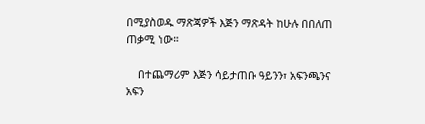በሚያስወዱ ማጽጃዎች እጅን ማጽዳት ከሁሉ በበለጠ ጠቃሚ ነው።

    በተጨማሪም እጅን ሳይታጠቡ ዓይንን፣ አፍንጫንና አፍን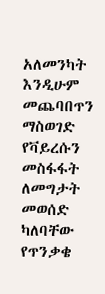አለመንካት እንዲሁም መጨባበጥን ማስወገድ የቫይረሱን መስፋፋት ለመግታት መወሰድ ካለባቸው የጥንቃቄ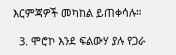እርምጃዎች መካከል ይጠቀሳሉ።

  3. ሞሮኮ እንደ ፍልውሃ ያሉ የጋራ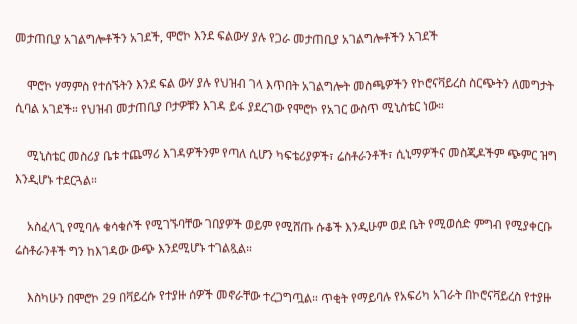መታጠቢያ አገልግሎቶችን አገደች, ሞሮኮ እንደ ፍልውሃ ያሉ የጋራ መታጠቢያ አገልግሎቶችን አገደች

    ሞሮኮ ሃማምስ የተሰኙትን እንደ ፍል ውሃ ያሉ የህዝብ ገላ እጥበት አገልግሎት መስጫዎችን የኮሮናቫይረስ ስርጭትን ለመግታት ሲባል አገደች። የህዝብ መታጠቢያ ቦታዎቹን እገዳ ይፋ ያደረገው የሞሮኮ የአገር ውስጥ ሚኒስቴር ነው።

    ሚኒስቴር መስሪያ ቤቱ ተጨማሪ እገዳዎችንም የጣለ ሲሆን ካፍቴሪያዎች፣ ሬስቶራንቶች፣ ሲኒማዎችና መስጂዶችም ጭምር ዝግ እንዲሆኑ ተደርጓል።

    አስፈላጊ የሚባሉ ቁሳቁሶች የሚገኙባቸው ገበያዎች ወይም የሚሸጡ ሱቆች እንዲሁም ወደ ቤት የሚወሰድ ምግብ የሚያቀርቡ ሬስቶራንቶች ግን ከእገዳው ውጭ እንደሚሆኑ ተገልጿል።

    እስካሁን በሞሮኮ 29 በቫይረሱ የተያዙ ሰዎች መኖራቸው ተረጋግጧል። ጥቂት የማይባሉ የአፍሪካ አገራት በኮሮናቫይረስ የተያዙ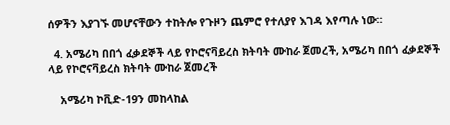ሰዎችን እያገኙ መሆናቸውን ተከትሎ የጉዞን ጨምሮ የተለያየ እገዳ እየጣሉ ነው።

  4. አሜሪካ በበጎ ፈቃደኞች ላይ የኮሮናቫይረስ ክትባት ሙከራ ጀመረች, አሜሪካ በበጎ ፈቃደኞች ላይ የኮሮናቫይረስ ክትባት ሙከራ ጀመረች

    አሜሪካ ኮቪድ-19ን መከላከል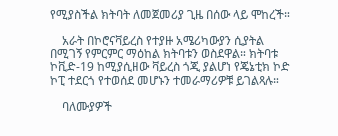የሚያስችል ክትባት ለመጀመሪያ ጊዜ በሰው ላይ ሞከረች።

    አራት በኮሮናቫይረስ የተያዙ አሜሪካውያን ሲያትል በሚገኝ የምርምር ማዕከል ክትባቱን ወስደዋል። ክትባቱ ኮቪድ-19 ከሚያሲዘው ቫይረስ ጎጂ ያልሆነ የጄኔቲክ ኮድ ኮፒ ተደርጎ የተወሰደ መሆኑን ተመራማሪዎቹ ይገልጻሉ።

    ባለሙያዎች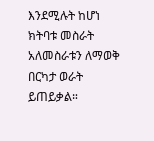እንደሚሉት ከሆነ ክትባቱ መስራት አለመስራቱን ለማወቅ በርካታ ወራት ይጠይቃል።